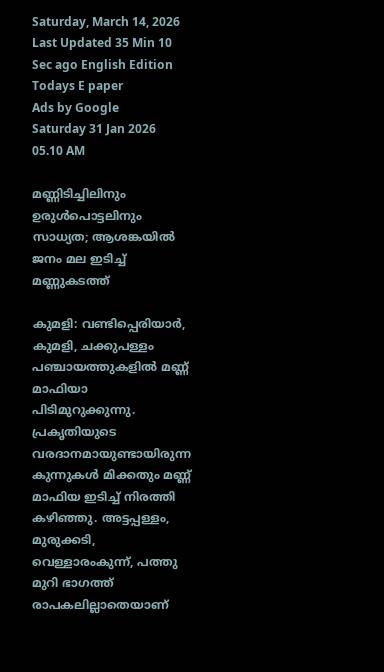Saturday, March 14, 2026 Last Updated 35 Min 10 Sec ago English Edition
Todays E paper
Ads by Google
Saturday 31 Jan 2026 05.10 AM

മണ്ണിടിച്ചിലിനും ഉരുള്‍പൊട്ടലിനും സാധ്യത; ആശങ്കയില്‍ ജനം മല ഇടിച്ച്‌ മണ്ണുകടത്ത്‌

കുമളി: വണ്ടിപ്പെരിയാര്‍, കുമളി, ചക്കുപള്ളം പഞ്ചായത്തുകളില്‍ മണ്ണ്‌ മാഫിയാ പിടിമുറുക്കുന്നു. പ്രകൃതിയുടെ വരദാനമായുണ്ടായിരുന്ന കുന്നുകള്‍ മിക്കതും മണ്ണ്‌ മാഫിയ ഇടിച്ച്‌ നിരത്തി കഴിഞ്ഞു. അട്ടപ്പള്ളം, മുരുക്കടി, വെള്ളാരംകുന്ന്‌, പത്തു മുറി ഭാഗത്ത്‌ രാപകലില്ലാതെയാണ്‌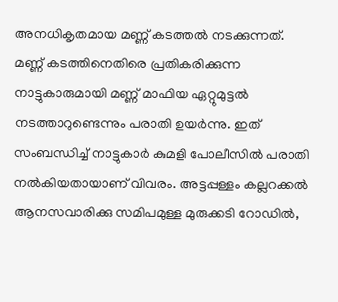അനധികൃതമായ മണ്ണ്‌ കടത്തല്‍ നടക്കുന്നത്‌.
മണ്ണ്‌ കടത്തിനെതിരെ പ്രതികരിക്കുന്ന നാട്ടുകാരുമായി മണ്ണ്‌ മാഫിയ ഏറ്റുമുട്ടല്‍ നടത്താറുണ്ടെന്നും പരാതി ഉയര്‍ന്നു. ഇത്‌ സംബന്ധിച്ച്‌ നാട്ടുകാര്‍ കുമളി പോലീസില്‍ പരാതി നല്‍കിയതായാണ്‌ വിവരം. അട്ടപ്പള്ളം കല്ലറക്കല്‍ ആനസവാരിക്കു സമിപമുള്ള മുരുക്കടി റോഡില്‍,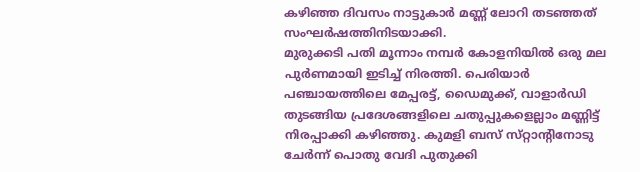കഴിഞ്ഞ ദിവസം നാട്ടുകാര്‍ മണ്ണ്‌ ലോറി തടഞ്ഞത്‌ സംഘര്‍ഷത്തിനിടയാക്കി.
മുരുക്കടി പതി മൂന്നാം നമ്പര്‍ കോളനിയില്‍ ഒരു മല പുര്‍ണമായി ഇടിച്ച്‌ നിരത്തി. പെരിയാര്‍ പഞ്ചായത്തിലെ മേപ്പരട്ട്‌, ഡൈമുക്ക്‌, വാളാര്‍ഡി തുടങ്ങിയ പ്രദേശങ്ങളിലെ ചതുപ്പുകളെല്ലാം മണ്ണിട്ട്‌ നിരപ്പാക്കി കഴിഞ്ഞു. കുമളി ബസ്‌ സ്‌റ്റാന്റിനോടു ചേര്‍ന്ന്‌ പൊതു വേദി പുതുക്കി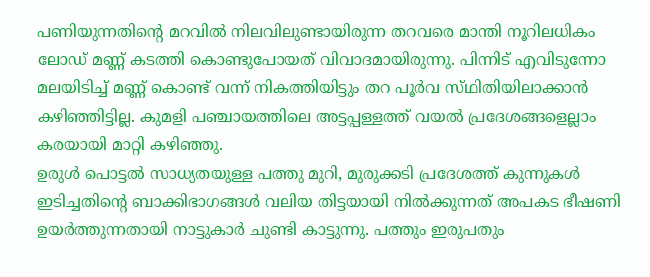പണിയുന്നതിന്റെ മറവില്‍ നിലവിലുണ്ടായിരുന്ന തറവരെ മാന്തി നൂറിലധികം ലോഡ്‌ മണ്ണ്‌ കടത്തി കൊണ്ടുപോയത്‌ വിവാദമായിരുന്നു. പിന്നിട്‌ എവിടുന്നോ മലയിടിച്ച്‌ മണ്ണ്‌ കൊണ്ട്‌ വന്ന്‌ നികത്തിയിട്ടും തറ പൂര്‍വ സ്‌ഥിതിയിലാക്കാന്‍ കഴിഞ്ഞിട്ടില്ല. കുമളി പഞ്ചായത്തിലെ അട്ടപ്പള്ളത്ത്‌ വയല്‍ പ്രദേശങ്ങളെല്ലാം കരയായി മാറ്റി കഴിഞ്ഞു.
ഉരുള്‍ പൊട്ടല്‍ സാധ്യതയുള്ള പത്തു മുറി, മുരുക്കടി പ്രദേശത്ത്‌ കുന്നുകള്‍ ഇടിച്ചതിന്റെ ബാക്കിഭാഗങ്ങള്‍ വലിയ തിട്ടയായി നില്‍ക്കുന്നത്‌ അപകട ഭീഷണി ഉയര്‍ത്തുന്നതായി നാട്ടുകാര്‍ ചുണ്ടി കാട്ടുന്നു. പത്തും ഇരുപതും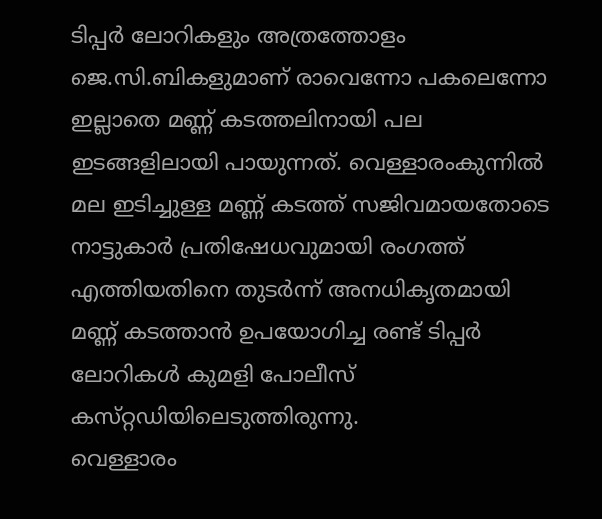ടിപ്പര്‍ ലോറികളും അത്രത്തോളം ജെ.സി.ബികളുമാണ്‌ രാവെന്നോ പകലെന്നോ ഇല്ലാതെ മണ്ണ്‌ കടത്തലിനായി പല ഇടങ്ങളിലായി പായുന്നത്‌. വെള്ളാരംകുന്നില്‍ മല ഇടിച്ചുള്ള മണ്ണ്‌ കടത്ത്‌ സജിവമായതോടെ നാട്ടുകാര്‍ പ്രതിഷേധവുമായി രംഗത്ത്‌ എത്തിയതിനെ തുടര്‍ന്ന്‌ അനധികൃതമായി മണ്ണ്‌ കടത്താന്‍ ഉപയോഗിച്ച രണ്ട്‌ ടിപ്പര്‍ ലോറികള്‍ കുമളി പോലീസ്‌ കസ്‌റ്റഡിയിലെടുത്തിരുന്നു.
വെള്ളാരം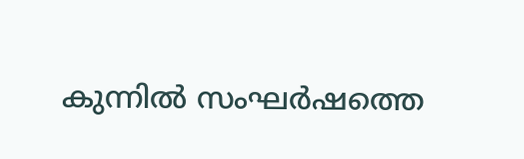കുന്നില്‍ സംഘര്‍ഷത്തെ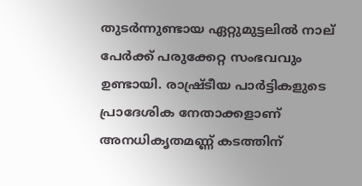തുടര്‍ന്നുണ്ടായ ഏറ്റുമുട്ടലില്‍ നാല്‌ പേര്‍ക്ക്‌ പരുക്കേറ്റ സംഭവവും ഉണ്ടായി. രാഷ്ര്‌ടീയ പാര്‍ട്ടികളുടെ പ്രാദേശിക നേതാക്കളാണ്‌ അനധികൃതമണ്ണ്‌ കടത്തിന്‌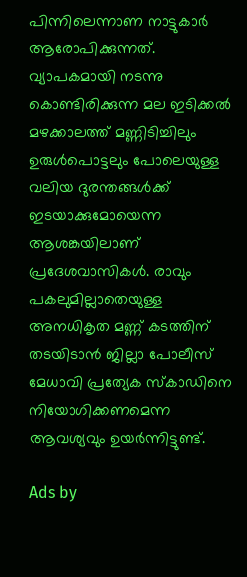പിന്നിലെന്നാണ നാട്ടുകാര്‍ ആരോപിക്കുന്നത്‌.
വ്യാപകമായി നടന്നു കൊണ്ടിരിക്കുന്ന മല ഇടിക്കല്‍ മഴക്കാലത്ത്‌ മണ്ണിടിച്ചിലും ഉരുള്‍പൊട്ടലും പോലെയുള്ള വലിയ ദുരന്തങ്ങള്‍ക്ക്‌ ഇടയാക്കുമോയെന്ന ആശങ്കയിലാണ്‌ പ്രദേശവാസികള്‍. രാവും പകലുമില്ലാതെയുള്ള അനധികൃത മണ്ണ്‌ കടത്തിന്‌ തടയിടാന്‍ ജില്ലാ പോലീസ്‌ മേധാവി പ്രത്യേക സ്‌കാഡിനെ നിയോഗിക്കണമെന്ന ആവശ്യവും ഉയര്‍ന്നിട്ടുണ്ട്‌.

Ads by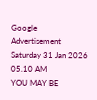Google
Advertisement
Saturday 31 Jan 2026 05.10 AM
YOU MAY BE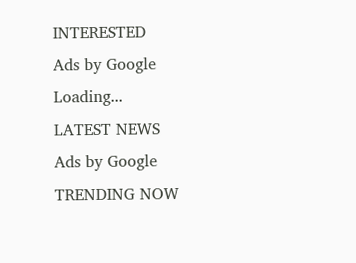INTERESTED
Ads by Google
Loading...
LATEST NEWS
Ads by Google
TRENDING NOW